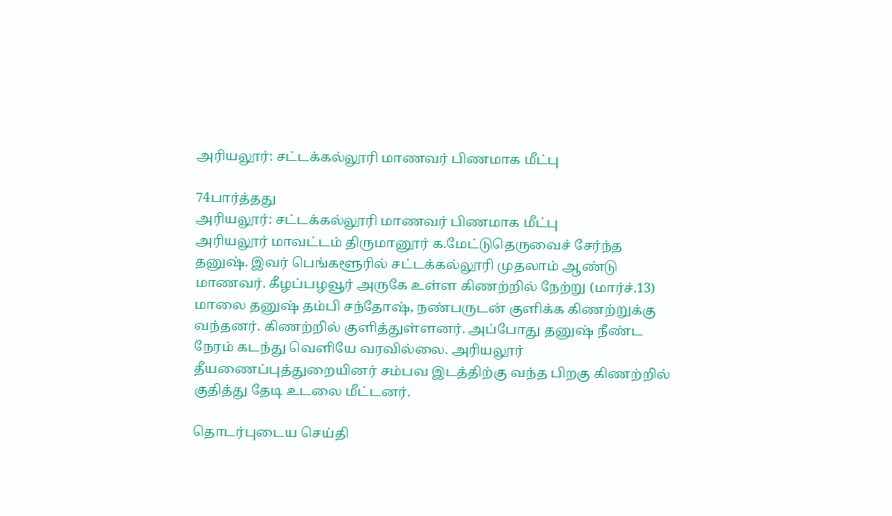அரியலூர்: சட்டக்கல்லூரி மாணவர் பிணமாக மீட்பு

74பார்த்தது
அரியலூர்: சட்டக்கல்லூரி மாணவர் பிணமாக மீட்பு
அரியலூர் மாவட்டம் திருமானூர் க.மேட்டுதெருவைச் சேர்ந்த தனுஷ். இவர் பெங்களூரில் சட்டக்கல்லூரி முதலாம் ஆண்டு மாணவர். கீழப்பழவூர் அருகே உள்ள கிணற்றில் நேற்று (மார்ச்.13) மாலை தனுஷ் தம்பி சந்தோஷ், நண்பருடன் குளிக்க கிணற்றுக்கு வந்தனர். கிணற்றில் குளித்துள்ளனர். அப்போது தனுஷ் நீண்ட நேரம் கடந்து வெளியே வரவில்லை. அரியலூர் தீயணைப்புத்துறையினர் சம்பவ இடத்திற்கு வந்த பிறகு கிணற்றில் குதித்து தேடி உடலை மீட்டனர்.

தொடர்புடைய செய்தி